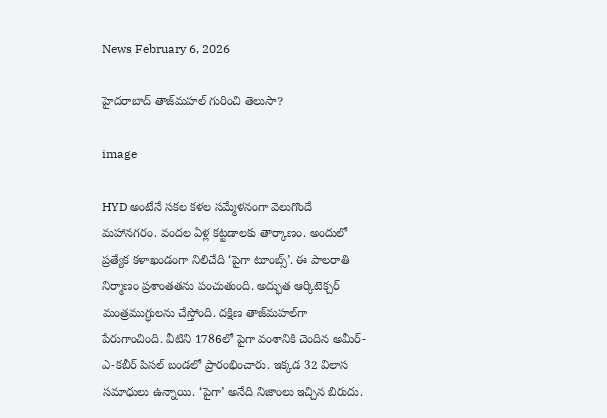News February 6, 2026

హైదరాబాద్‌ తాజ్‌మహల్‌ గురించి తెలుసా?

image

HYD అంటేనే సకల కళల సమ్మేళనంగా వెలుగొందే మహానగరం. వందల ఏళ్ల కట్టడాలకు తార్కాణం. అందులో ప్రత్యేక కళాఖండంగా నిలిచేది ‘పైగా టూంబ్స్‌’. ఈ పాలరాతి నిర్మాణం ప్రశాంతతను పంచుతుంది. అద్భుత ఆర్కిటెక్చర్‌ మంత్రముగ్ధులను చేస్తోంది. దక్షిణ తాజ్‌మహల్‌గా పేరుగాంచింది. వీటిని 1786లో పైగా వంశానికి చెందిన అమీర్-ఎ-కబీర్‌ పిసల్ బండలో ప్రారంభించారు. ఇక్కడ 32 విలాస సమాధులు ఉన్నాయి. ‘పైగా’ అనేది నిజాంలు ఇచ్చిన బిరుదు.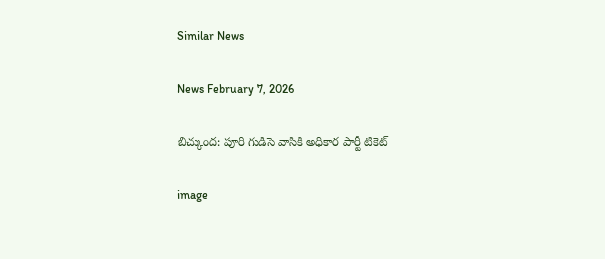Similar News

News February 7, 2026

బిచ్కుంద: పూరి గుడిసె వాసికి అధికార పార్టీ టికెట్

image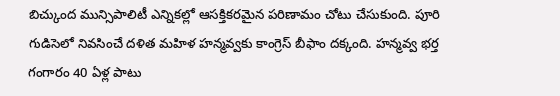బిచ్కుంద మున్సిపాలిటీ ఎన్నికల్లో ఆసక్తికరమైన పరిణామం చోటు చేసుకుంది. పూరి గుడిసెలో నివసించే దళిత మహిళ హన్మవ్వకు కాంగ్రెస్ బీఫాం దక్కంది. హన్మవ్వ భర్త గంగారం 40 ఏళ్ల పాటు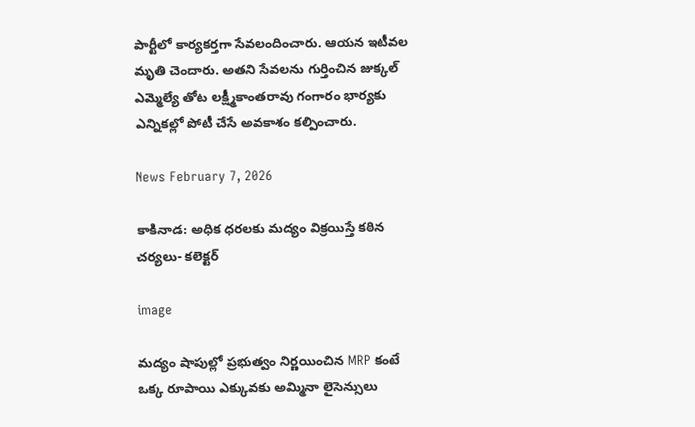పార్టీలో కార్యకర్తగా సేవలందించారు. ఆయన ఇటీవల మృతి చెందారు. అతని సేవలను గుర్తించిన జుక్కల్ ఎమ్మెల్యే తోట లక్ష్మీకాంతరావు గంగారం భార్యకు ఎన్నికల్లో పోటీ చేసే అవకాశం కల్పించారు.

News February 7, 2026

కాకినాడ: అధిక ధరలకు మద్యం విక్రయిస్తే కఠిన చర్యలు- కలెక్టర్

image

మద్యం షాపుల్లో ప్రభుత్వం నిర్ణయించిన MRP కంటే ఒక్క రూపాయి ఎక్కువకు అమ్మినా లైసెన్సులు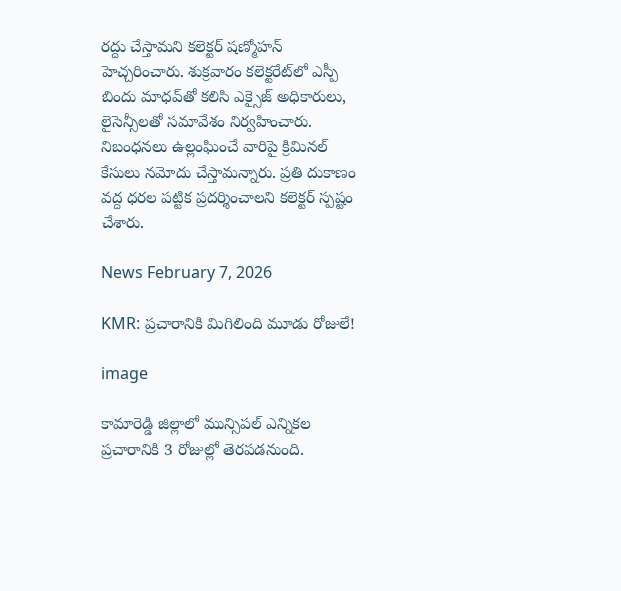రద్దు చేస్తామని కలెక్టర్ షణ్మోహన్ హెచ్చరించారు. శుక్రవారం కలెక్టరేట్‌లో ఎస్పీ బిందు మాధవ్‌తో కలిసి ఎక్సైజ్ అధికారులు, లైసెన్సీలతో సమావేశం నిర్వహించారు. నిబంధనలు ఉల్లంఘించే వారిపై క్రిమినల్ కేసులు నమోదు చేస్తామన్నారు. ప్రతి దుకాణం వద్ద ధరల పట్టిక ప్రదర్శించాలని కలెక్టర్ స్పష్టం చేశారు.

News February 7, 2026

KMR: ప్రచారానికి మిగిలింది మూడు రోజులే!

image

కామారెడ్డి జిల్లాలో మున్సిపల్ ఎన్నికల ప్రచారానికి 3 రోజుల్లో తెరపడనుంది.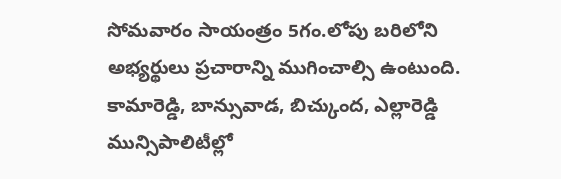సోమవారం సాయంత్రం 5గం.లోపు బరిలోని అభ్యర్థులు ప్రచారాన్ని ముగించాల్సి ఉంటుంది. కామారెడ్డి, బాన్సువాడ, బిచ్కుంద, ఎల్లారెడ్డి మున్సిపాలిటీల్లో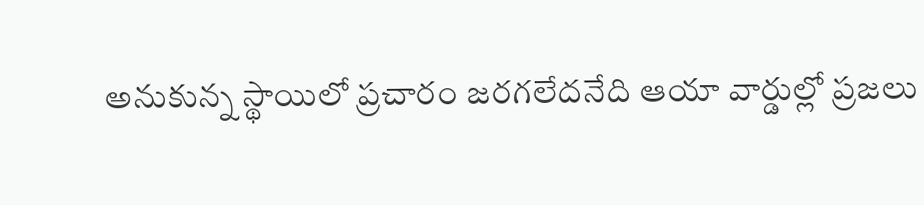అనుకున్న స్థాయిలో ప్రచారం జరగలేదనేది ఆయా వార్డుల్లో ప్రజలు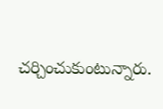చర్చించుకుంటున్నారు.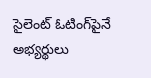సైలెంట్ ఓటింగ్‌పైనే అభ్యర్థులు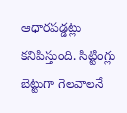ఆధారపడ్డట్లు కనిపిస్తుంది. సిట్టింగ్లు బెట్టుగా గెలవాలనే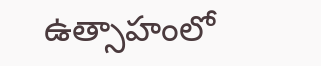ఉత్సాహంలో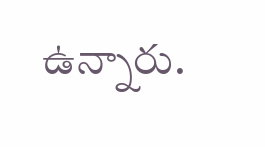ఉన్నారు.